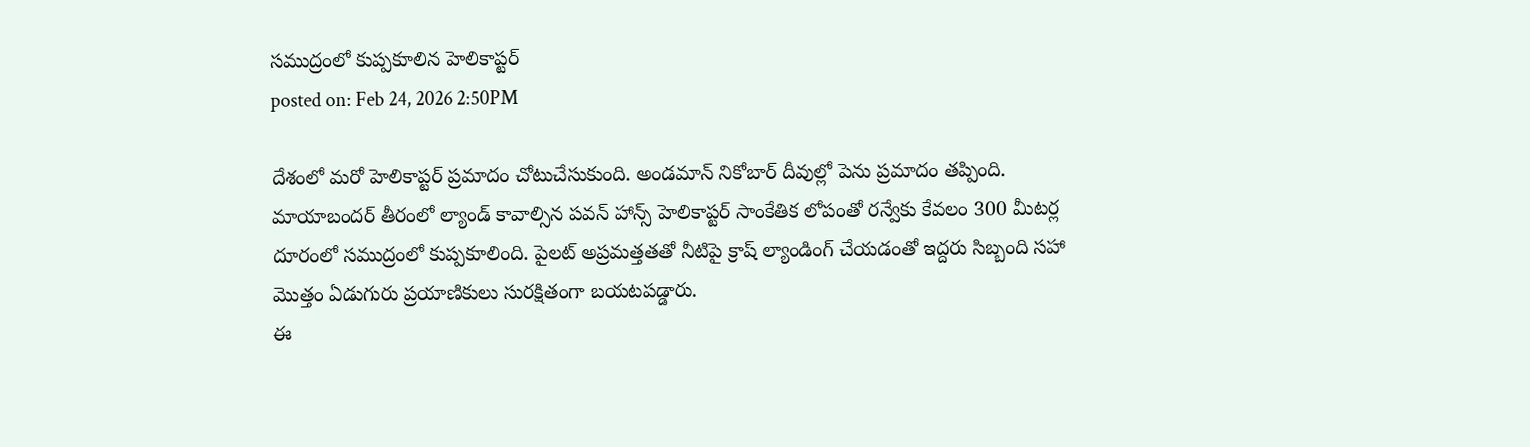సముద్రంలో కుప్పకూలిన హెలికాప్టర్
posted on: Feb 24, 2026 2:50PM

దేశంలో మరో హెలికాప్టర్ ప్రమాదం చోటుచేసుకుంది. అండమాన్ నికోబార్ దీవుల్లో పెను ప్రమాదం తప్పింది. మాయాబందర్ తీరంలో ల్యాండ్ కావాల్సిన పవన్ హాన్స్ హెలికాప్టర్ సాంకేతిక లోపంతో రన్వేకు కేవలం 300 మీటర్ల దూరంలో సముద్రంలో కుప్పకూలింది. పైలట్ అప్రమత్తతతో నీటిపై క్రాష్ ల్యాండింగ్ చేయడంతో ఇద్దరు సిబ్బంది సహా మొత్తం ఏడుగురు ప్రయాణికులు సురక్షితంగా బయటపడ్డారు.
ఈ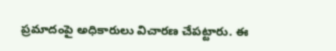ప్రమాదంపై అధికారులు విచారణ చేపట్టారు. ఈ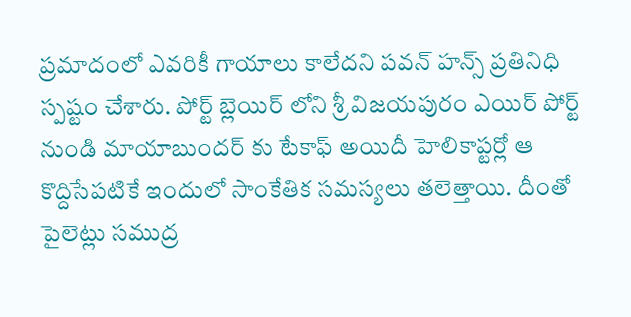ప్రమాదంలో ఎవరికీ గాయాలు కాలేదని పవన్ హన్స్ ప్రతినిధి స్పష్టం చేశారు. పోర్ట్ బ్లెయిర్ లోని శ్రీ విజయపురం ఎయిర్ పోర్ట్ నుండి మాయాబుందర్ కు టేకాఫ్ అయిదీ హెలికాప్టర్లో ఆ కొద్దిసేపటికే ఇందులో సాంకేతిక సమస్యలు తలెత్తాయి. దీంతో పైలెట్లు సముద్ర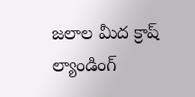జలాల మీద క్రాష్ ల్యాండింగ్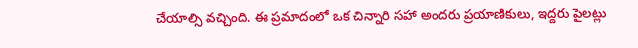చేయాల్సి వచ్చింది. ఈ ప్రమాదంలో ఒక చిన్నారి సహా అందరు ప్రయాణికులు, ఇద్దరు పైలట్లు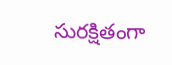సురక్షితంగా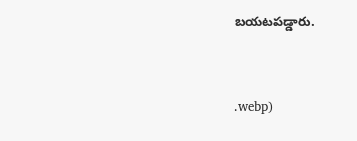బయటపడ్డారు.




.webp)